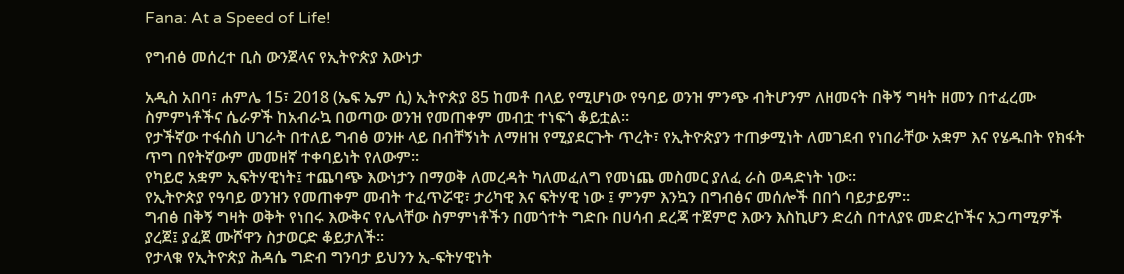Fana: At a Speed of Life!

የግብፅ መሰረተ ቢስ ውንጀላና የኢትዮጵያ እውነታ

አዲስ አበባ፣ ሐምሌ 15፣ 2018 (ኤፍ ኤም ሲ) ኢትዮጵያ 85 ከመቶ በላይ የሚሆነው የዓባይ ወንዝ ምንጭ ብትሆንም ለዘመናት በቅኝ ግዛት ዘመን በተፈረሙ ስምምነቶችና ሴራዎች ከአብራኳ በወጣው ወንዝ የመጠቀም መብቷ ተነፍጎ ቆይቷል።
የታችኛው ተፋሰስ ሀገራት በተለይ ግብፅ ወንዙ ላይ በብቸኝነት ለማዘዝ የሚያደርጉት ጥረት፣ የኢትዮጵያን ተጠቃሚነት ለመገደብ የነበራቸው አቋም እና የሄዱበት የክፋት ጥግ በየትኛውም መመዘኛ ተቀባይነት የለውም፡፡
የካይሮ አቋም ኢፍትሃዊነት፤ ተጨባጭ እውነታን በማወቅ ለመረዳት ካለመፈለግ የመነጨ መስመር ያለፈ ራስ ወዳድነት ነው፡፡
የኢትዮጵያ የዓባይ ወንዝን የመጠቀም መብት ተፈጥሯዊ፣ ታሪካዊ እና ፍትሃዊ ነው ፤ ምንም እንኳን በግብፅና መሰሎች በበጎ ባይታይም፡፡
ግብፅ በቅኝ ግዛት ወቅት የነበሩ እውቅና የሌላቸው ስምምነቶችን በመጎተት ግድቡ በሀሳብ ደረጃ ተጀምሮ እውን እስኪሆን ድረስ በተለያዩ መድረኮችና አጋጣሚዎች ያረጀ፤ ያፈጀ ሙሾዋን ስታወርድ ቆይታለች፡፡
የታላቁ የኢትዮጵያ ሕዳሴ ግድብ ግንባታ ይህንን ኢ-ፍትሃዊነት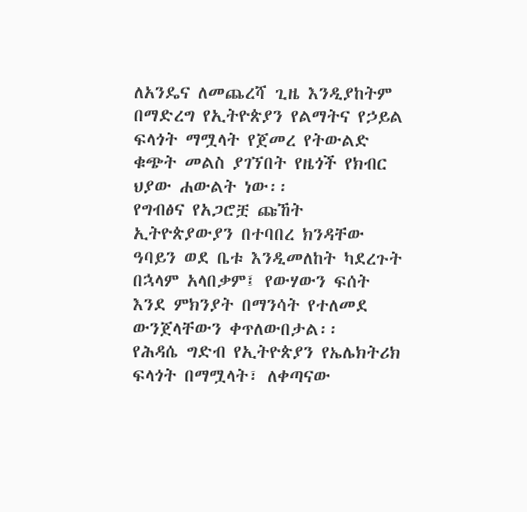ለአንዴና ለመጨረሻ ጊዜ እንዲያከትም በማድረግ የኢትዮጵያን የልማትና የኃይል ፍላጎት ማሟላት የጀመረ የትውልድ ቁጭት መልስ ያገኘበት የዜጎች የክብር ህያው ሐውልት ነው፡፡
የግብፅና የአጋሮቿ ጩኸት ኢትዮጵያውያን በተባበረ ክንዳቸው ዓባይን ወደ ቤቱ እንዲመለከት ካደረጉት በኋላም አላበቃም፤ የውሃውን ፍሰት እንደ ምክንያት በማንሳት የተለመደ ውንጀላቸውን ቀጥለውበታል፡፡
የሕዳሴ ግድብ የኢትዮጵያን የኤሌክትሪክ ፍላጎት በማሟላት፣ ለቀጣናው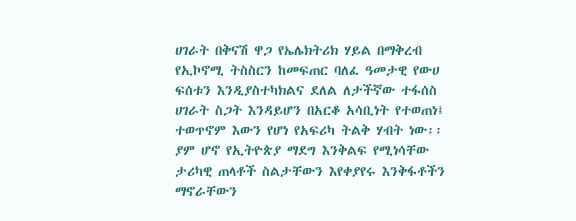ሀገራት በቅናሽ ዋጋ የኤሌክትሪክ ሃይል በማቅረብ የኢኮኖሚ ትስስርን ከመፍጠር ባለፈ ዓመታዊ የውሀ ፍሰቱን እንዲያስተካክልና ደለል ለታችኛው ተፋሰስ ሀገራት ስጋት እንዳይሆን በአርቆ አሳቢነት የተወጠነ፤ ተወጥኖም እውን የሆነ የአፍሪካ ትልቅ ሃብት ነው፡፡
ያም ሆኖ የኢትዮጵያ ማደግ እንቅልፍ የሚነሳቸው ታሪካዊ ጠላቶች ስልታቸውን እየቀያየሩ እንቅፋቶችን ማኖራቸውን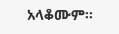አላቆሙም፡፡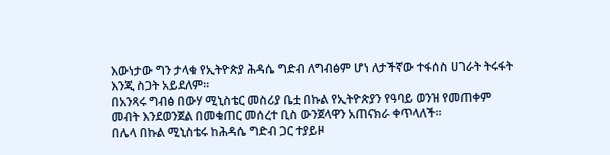እውነታው ግን ታላቁ የኢትዮጵያ ሕዳሴ ግድብ ለግብፅም ሆነ ለታችኛው ተፋሰስ ሀገራት ትሩፋት እንጂ ስጋት አይደለም፡፡
በአንጻሩ ግብፅ በውሃ ሚኒስቴር መስሪያ ቤቷ በኩል የኢትዮጵያን የዓባይ ወንዝ የመጠቀም መብት እንደወንጀል በመቁጠር መሰረተ ቢስ ውንጀላዋን አጠናክራ ቀጥላለች፡፡
በሌላ በኩል ሚኒስቴሩ ከሕዳሴ ግድብ ጋር ተያይዞ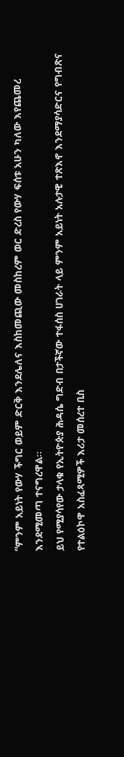“ምንም አይነት የውሃ ችግር ወይም ድርቅ እንደሌለና እስከመጪው መስከረም ወር ድረስ የውሃ ፍሰቱ አሁን ካለው እየጨመረ እንደሚመጣ ተናግረዋል፡፡
ይህ የሚያሳየው ታላቁ የኢትዮጵያ ሕዳሴ ግድብ በታችኛው ተፋሰስ ሀገራት ላይ ምንም አይነት አሉታዊ ተጽእኖ እንደማያሳድርና የግብጽና የተልዕኮዋ አስፈጻሚዎች እሪታ መሰረተ ቢስ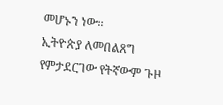መሆኑን ነው፡፡
ኢትዮጵያ ለመበልጸግ የምታደርገው የትኛውም ጉዞ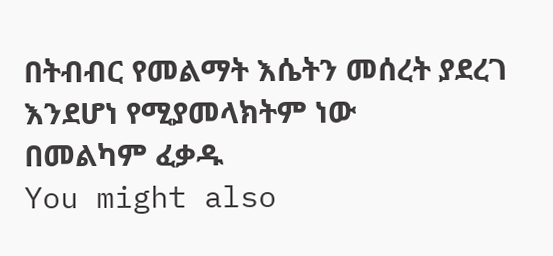በትብብር የመልማት እሴትን መሰረት ያደረገ እንደሆነ የሚያመላክትም ነው
በመልካም ፈቃዱ
You might also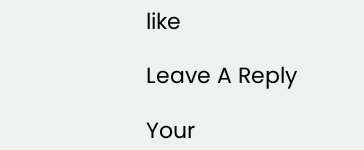like

Leave A Reply

Your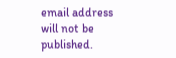email address will not be published.